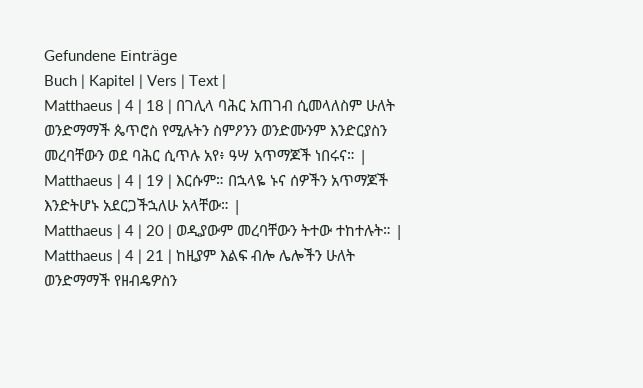Gefundene Einträge
Buch | Kapitel | Vers | Text |
Matthaeus | 4 | 18 | በገሊላ ባሕር አጠገብ ሲመላለስም ሁለት ወንድማማች ጴጥሮስ የሚሉትን ስምዖንን ወንድሙንም እንድርያስን መረባቸውን ወደ ባሕር ሲጥሉ አየ፥ ዓሣ አጥማጆች ነበሩና። |
Matthaeus | 4 | 19 | እርሱም። በኋላዬ ኑና ሰዎችን አጥማጆች እንድትሆኑ አደርጋችኋለሁ አላቸው። |
Matthaeus | 4 | 20 | ወዲያውም መረባቸውን ትተው ተከተሉት። |
Matthaeus | 4 | 21 | ከዚያም እልፍ ብሎ ሌሎችን ሁለት ወንድማማች የዘብዴዎስን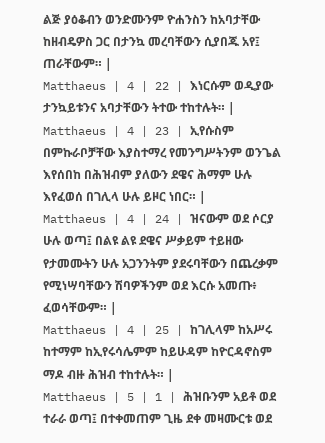ልጅ ያዕቆብን ወንድሙንም ዮሐንስን ከአባታቸው ከዘብዴዎስ ጋር በታንኳ መረባቸውን ሲያበጁ አየ፤ ጠራቸውም። |
Matthaeus | 4 | 22 | እነርሱም ወዲያው ታንኳይቱንና አባታቸውን ትተው ተከተሉት። |
Matthaeus | 4 | 23 | ኢየሱስም በምኩራቦቻቸው እያስተማረ የመንግሥትንም ወንጌል እየሰበከ በሕዝብም ያለውን ደዌና ሕማም ሁሉ እየፈወሰ በገሊላ ሁሉ ይዞር ነበር። |
Matthaeus | 4 | 24 | ዝናውም ወደ ሶርያ ሁሉ ወጣ፤ በልዩ ልዩ ደዌና ሥቃይም ተይዘው የታመሙትን ሁሉ አጋንንትም ያደሩባቸውን በጨረቃም የሚነሣባቸውን ሽባዎችንም ወደ እርሱ አመጡ፥ ፈወሳቸውም። |
Matthaeus | 4 | 25 | ከገሊላም ከአሥሩ ከተማም ከኢየሩሳሌምም ከይሁዳም ከዮርዳኖስም ማዶ ብዙ ሕዝብ ተከተሉት። |
Matthaeus | 5 | 1 | ሕዝቡንም አይቶ ወደ ተራራ ወጣ፤ በተቀመጠም ጊዜ ደቀ መዛሙርቱ ወደ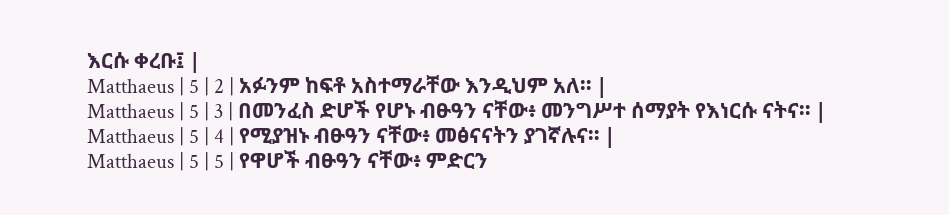እርሱ ቀረቡ፤ |
Matthaeus | 5 | 2 | አፉንም ከፍቶ አስተማራቸው እንዲህም አለ። |
Matthaeus | 5 | 3 | በመንፈስ ድሆች የሆኑ ብፁዓን ናቸው፥ መንግሥተ ሰማያት የእነርሱ ናትና። |
Matthaeus | 5 | 4 | የሚያዝኑ ብፁዓን ናቸው፥ መፅናናትን ያገኛሉና። |
Matthaeus | 5 | 5 | የዋሆች ብፁዓን ናቸው፥ ምድርን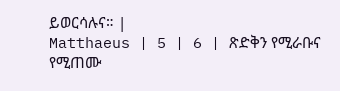ይወርሳሉና። |
Matthaeus | 5 | 6 | ጽድቅን የሚራቡና የሚጠሙ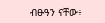ብፁዓን ናቸው፥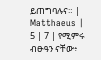ይጠግባሉና። |
Matthaeus | 5 | 7 | የሚምሩ ብፁዓን ናቸው፥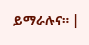ይማራሉና። |